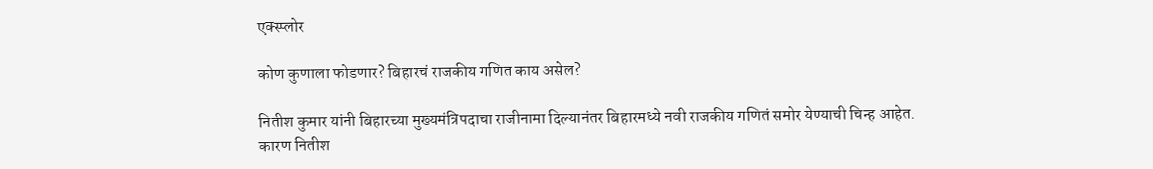एक्स्प्लोर

कोण कुणाला फोडणार? बिहारचं राजकीय गणित काय असेल?

नितीश कुमार यांनी बिहारच्या मुख्यमंत्रिपदाचा राजीनामा दिल्यानंतर बिहारमध्ये नवी राजकीय गणितं समोर येण्याची चिन्ह आहेत. कारण नितीश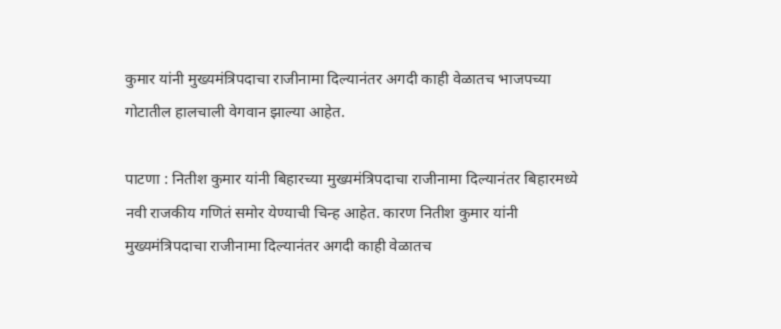कुमार यांनी मुख्यमंत्रिपदाचा राजीनामा दिल्यानंतर अगदी काही वेळातच भाजपच्या गोटातील हालचाली वेगवान झाल्या आहेत.

पाटणा : नितीश कुमार यांनी बिहारच्या मुख्यमंत्रिपदाचा राजीनामा दिल्यानंतर बिहारमध्ये नवी राजकीय गणितं समोर येण्याची चिन्ह आहेत. कारण नितीश कुमार यांनी मुख्यमंत्रिपदाचा राजीनामा दिल्यानंतर अगदी काही वेळातच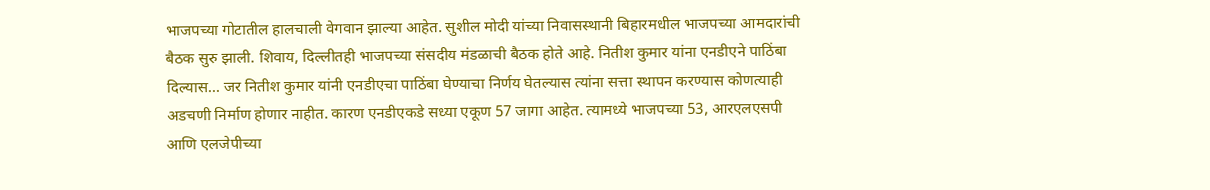भाजपच्या गोटातील हालचाली वेगवान झाल्या आहेत. सुशील मोदी यांच्या निवासस्थानी बिहारमधील भाजपच्या आमदारांची बैठक सुरु झाली. शिवाय, दिल्लीतही भाजपच्या संसदीय मंडळाची बैठक होते आहे. नितीश कुमार यांना एनडीएने पाठिंबा दिल्यास... जर नितीश कुमार यांनी एनडीएचा पाठिंबा घेण्याचा निर्णय घेतल्यास त्यांना सत्ता स्थापन करण्यास कोणत्याही अडचणी निर्माण होणार नाहीत. कारण एनडीएकडे सध्या एकूण 57 जागा आहेत. त्यामध्ये भाजपच्या 53, आरएलएसपी आणि एलजेपीच्या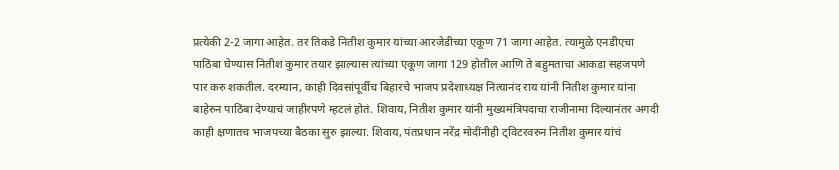प्रत्येकी 2-2 जागा आहेत. तर तिकडे नितीश कुमार यांच्या आरजेडीच्या एकूण 71 जागा आहेत. त्यामुळे एनडीएचा पाठिंबा घेण्यास नितीश कुमार तयार झाल्यास त्यांच्या एकूण जागा 129 होतील आणि ते बहुमताचा आकडा सहजपणे पार करु शकतील. दरम्यान, काही दिवसांपूर्वीच बिहारचे भाजप प्रदेशाध्यक्ष नित्यानंद राय यांनी नितीश कुमार यांना बाहेरुन पाठिंबा देण्याचं जाहीरपणे म्हटलं होतं. शिवाय, नितीश कुमार यांनी मुख्यमंत्रिपदाचा राजीनामा दिल्यानंतर अगदी काही क्षणातच भाजपच्या बैठका सुरु झाल्या. शिवाय, पंतप्रधान नरेंद्र मोदींनीही ट्विटरवरुन नितीश कुमार यांचं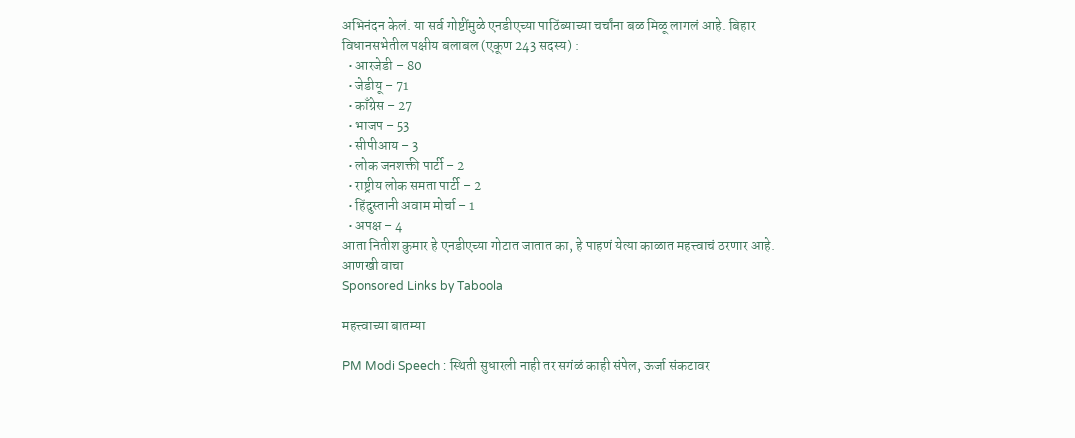अभिनंदन केलं. या सर्व गोष्टींमुळे एनडीएच्या पाठिंब्याच्या चर्चांना बळ मिळू लागलं आहे. बिहार विधानसभेतील पक्षीय बलाबल (एकूण 243 सदस्य) :
  • आरजेडी – 80
  • जेडीयू – 71
  • काँग्रेस – 27
  • भाजप – 53
  • सीपीआय – 3
  • लोक जनशक्ती पार्टी – 2
  • राष्ट्रीय लोक समता पार्टी – 2
  • हिंदुस्तानी अवाम मोर्चा – 1
  • अपक्ष – 4
आता नितीश कुमार हे एनडीएच्या गोटात जातात का, हे पाहणं येत्या काळात महत्त्वाचं ठरणार आहे.
आणखी वाचा
Sponsored Links by Taboola

महत्त्वाच्या बातम्या

PM Modi Speech : स्थिती सुधारली नाही तर सगंळं काही संपेल, ऊर्जा संकटावर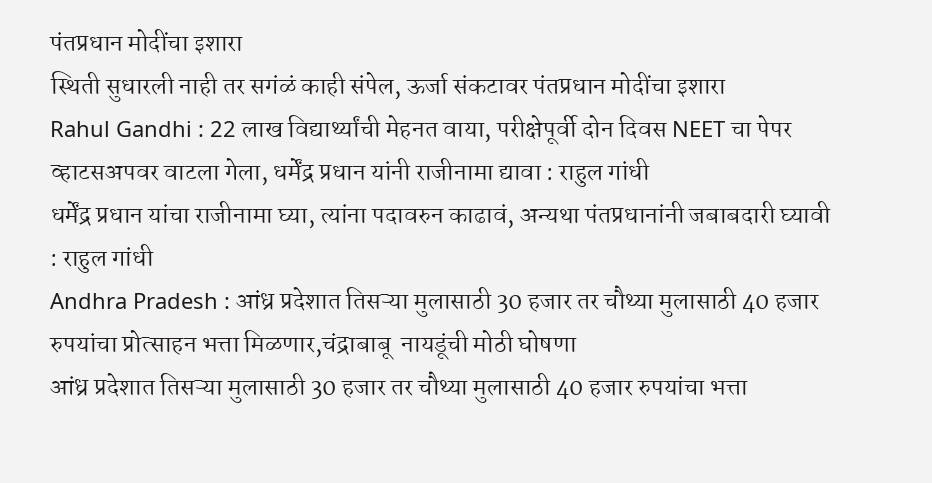पंतप्रधान मोदींचा इशारा
स्थिती सुधारली नाही तर सगंळं काही संपेल, ऊर्जा संकटावर पंतप्रधान मोदींचा इशारा
Rahul Gandhi : 22 लाख विद्यार्थ्यांची मेहनत वाया, परीक्षेपूर्वी दोन दिवस NEET चा पेपर व्हाटसअपवर वाटला गेला, धर्मेंद्र प्रधान यांनी राजीनामा द्यावा : राहुल गांधी
धर्मेंद्र प्रधान यांचा राजीनामा घ्या, त्यांना पदावरुन काढावं, अन्यथा पंतप्रधानांनी जबाबदारी घ्यावी : राहुल गांधी
Andhra Pradesh : आंध्र प्रदेशात तिसऱ्या मुलासाठी 30 हजार तर चौथ्या मुलासाठी 40 हजार रुपयांचा प्रोत्साहन भत्ता मिळणार,चंद्राबाबू  नायडूंची मोठी घोषणा
आंध्र प्रदेशात तिसऱ्या मुलासाठी 30 हजार तर चौथ्या मुलासाठी 40 हजार रुपयांचा भत्ता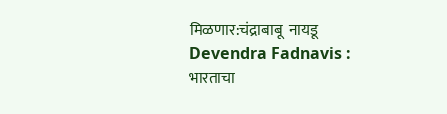मिळणार:चंद्राबाबू  नायडू
Devendra Fadnavis :
भारताचा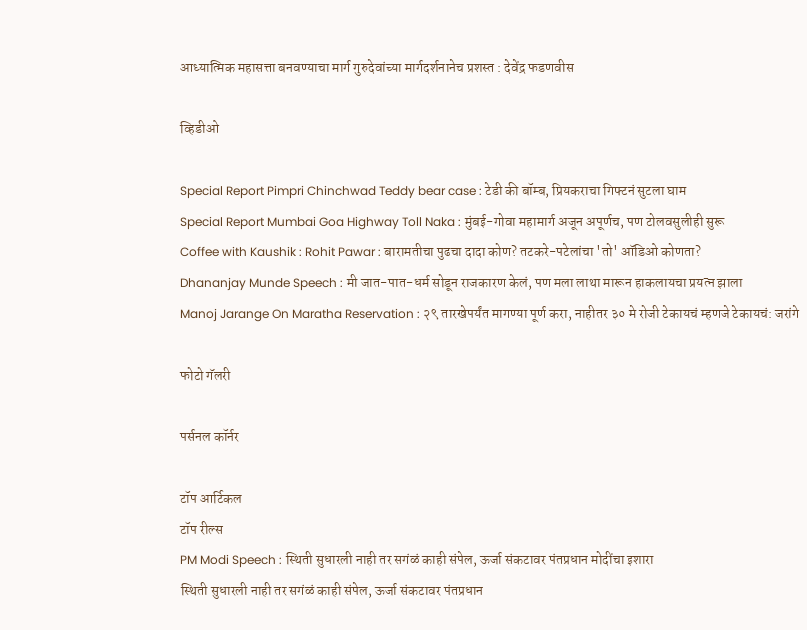आध्यात्मिक महासत्ता बनवण्याचा मार्ग गुरुदेवांच्या मार्गदर्शनानेच प्रशस्त : देवेंद्र फडणवीस

व्हिडीओ

Special Report Pimpri Chinchwad Teddy bear case : टेडी की बॉम्ब, प्रियकराचा गिफ्टनं सुटला घाम
Special Report Mumbai Goa Highway Toll Naka : मुंबई-गोवा महामार्ग अजून अपूर्णच, पण टोलवसुलीही सुरू
Coffee with Kaushik : Rohit Pawar : बारामतीचा पुढचा दादा कोण? तटकरे-पटेलांचा 'तो' ऑडिओ कोणता?
Dhananjay Munde Speech : मी जात-पात-धर्म सोडून राजकारण केलं, पण मला लाथा मारून हाकलायचा प्रयत्न झाला
Manoj Jarange On Maratha Reservation : २९ तारखेपर्यंत मागण्या पूर्ण करा, नाहीतर ३० मे रोजी टेकायचं म्हणजे टेकायचं: जरांगे

फोटो गॅलरी

पर्सनल कॉर्नर

टॉप आर्टिकल
टॉप रील्स
PM Modi Speech : स्थिती सुधारली नाही तर सगंळं काही संपेल, ऊर्जा संकटावर पंतप्रधान मोदींचा इशारा
स्थिती सुधारली नाही तर सगंळं काही संपेल, ऊर्जा संकटावर पंतप्रधान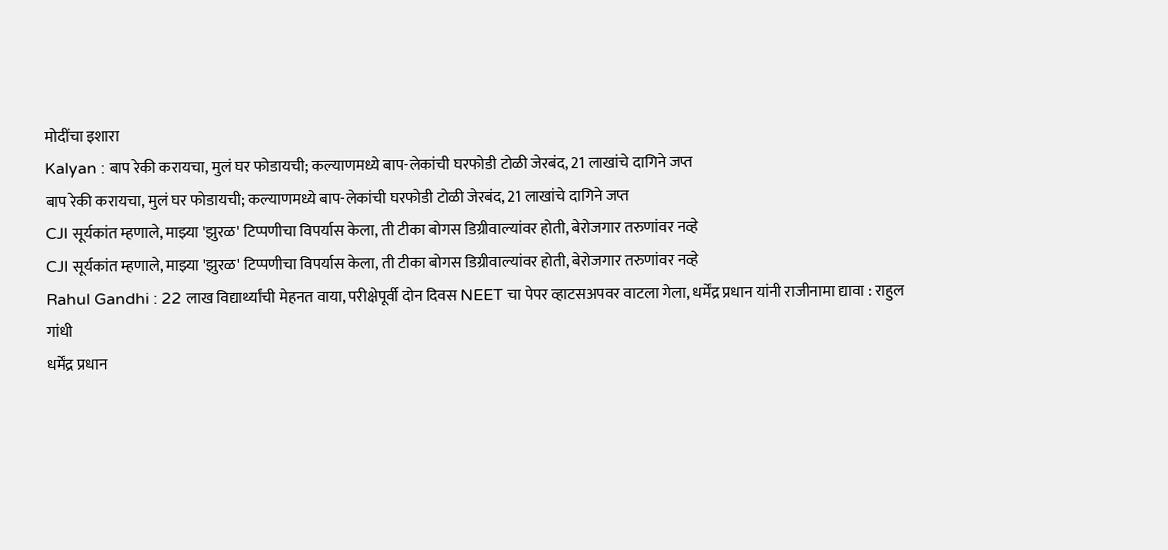मोदींचा इशारा
Kalyan : बाप रेकी करायचा, मुलं घर फोडायची; कल्याणमध्ये बाप-लेकांची घरफोडी टोळी जेरबंद, 21 लाखांचे दागिने जप्त
बाप रेकी करायचा, मुलं घर फोडायची; कल्याणमध्ये बाप-लेकांची घरफोडी टोळी जेरबंद, 21 लाखांचे दागिने जप्त
CJI सूर्यकांत म्हणाले, माझ्या 'झुरळ' टिप्पणीचा विपर्यास केला, ती टीका बोगस डिग्रीवाल्यांवर होती, बेरोजगार तरुणांवर नव्हे
CJI सूर्यकांत म्हणाले, माझ्या 'झुरळ' टिप्पणीचा विपर्यास केला, ती टीका बोगस डिग्रीवाल्यांवर होती, बेरोजगार तरुणांवर नव्हे
Rahul Gandhi : 22 लाख विद्यार्थ्यांची मेहनत वाया, परीक्षेपूर्वी दोन दिवस NEET चा पेपर व्हाटसअपवर वाटला गेला, धर्मेंद्र प्रधान यांनी राजीनामा द्यावा : राहुल गांधी
धर्मेंद्र प्रधान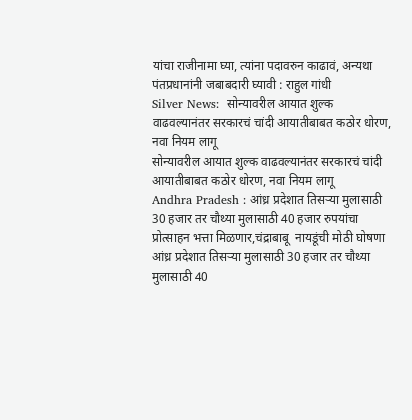यांचा राजीनामा घ्या, त्यांना पदावरुन काढावं, अन्यथा पंतप्रधानांनी जबाबदारी घ्यावी : राहुल गांधी
Silver News:  सोन्यावरील आयात शुल्क वाढवल्यानंतर सरकारचं चांदी आयातीबाबत कठोर धोरण, नवा नियम लागू
सोन्यावरील आयात शुल्क वाढवल्यानंतर सरकारचं चांदी आयातीबाबत कठोर धोरण, नवा नियम लागू
Andhra Pradesh : आंध्र प्रदेशात तिसऱ्या मुलासाठी 30 हजार तर चौथ्या मुलासाठी 40 हजार रुपयांचा प्रोत्साहन भत्ता मिळणार,चंद्राबाबू  नायडूंची मोठी घोषणा
आंध्र प्रदेशात तिसऱ्या मुलासाठी 30 हजार तर चौथ्या मुलासाठी 40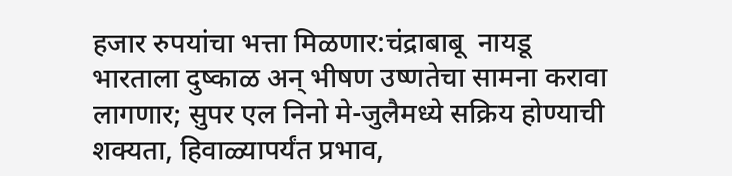हजार रुपयांचा भत्ता मिळणार:चंद्राबाबू  नायडू
भारताला दुष्काळ अन् भीषण उष्णतेचा सामना करावा लागणार; सुपर एल निनो मे-जुलैमध्ये सक्रिय होण्याची शक्यता, हिवाळ्यापर्यंत प्रभाव,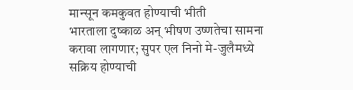मान्सून कमकुवत होण्याची भीती
भारताला दुष्काळ अन् भीषण उष्णतेचा सामना करावा लागणार; सुपर एल निनो मे-जुलैमध्ये सक्रिय होण्याची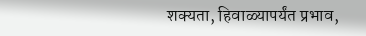शक्यता, हिवाळ्यापर्यंत प्रभाव,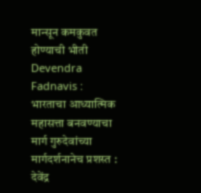मान्सून कमकुवत होण्याची भीती
Devendra Fadnavis :
भारताचा आध्यात्मिक महासत्ता बनवण्याचा मार्ग गुरुदेवांच्या मार्गदर्शनानेच प्रशस्त : देवेंद्र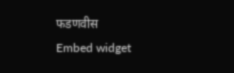फडणवीस
Embed widget